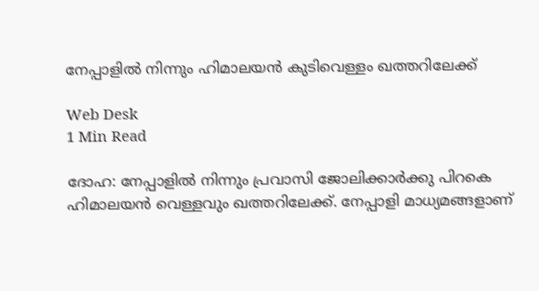നേപ്പാളില്‍ നിന്നും ഹിമാലയന്‍ കുടിവെള്ളം ഖത്തറിലേക്ക്

Web Desk
1 Min Read

ദോഹ: നേപ്പാളില്‍ നിന്നും പ്രവാസി ജോലിക്കാര്‍ക്കു പിറകെ ഹിമാലയന്‍ വെള്ളവും ഖത്തറിലേക്ക്. നേപ്പാളി മാധ്യമങ്ങളാണ്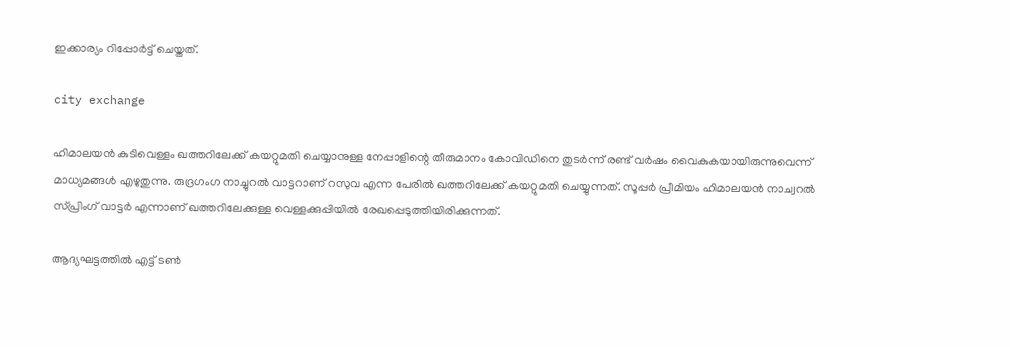ഇക്കാര്യം റിപ്പോര്‍ട്ട് ചെയ്തത്.

city exchange

ഹിമാലയന്‍ കുടിവെള്ളം ഖത്തറിലേക്ക് കയറ്റുമതി ചെയ്യാനുള്ള നേപ്പാളിന്റെ തീരുമാനം കോവിഡിനെ തുടര്‍ന്ന് രണ്ട് വര്‍ഷം വൈകുകയായിരുന്നുവെന്ന് മാധ്യമങ്ങള്‍ എഴുതുന്നു. രുദ്രഗംഗ നാച്ചുറല്‍ വാട്ടറാണ് റസുവ എന്ന പേരില്‍ ഖത്തറിലേക്ക് കയറ്റുമതി ചെയ്യുന്നത്. സൂപ്പര്‍ പ്രീമിയം ഹിമാലയന്‍ നാച്വറല്‍ സ്പ്രിംഗ് വാട്ടര്‍ എന്നാണ് ഖത്തറിലേക്കുള്ള വെള്ളക്കുപ്പിയില്‍ രേഖപ്പെടുത്തിയിരിക്കുന്നത്.

ആദ്യഘട്ടത്തില്‍ എട്ട് ടണ്‍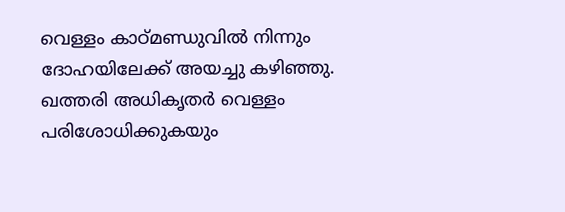വെള്ളം കാഠ്മണ്ഡുവില്‍ നിന്നും ദോഹയിലേക്ക് അയച്ചു കഴിഞ്ഞു. ഖത്തരി അധികൃതര്‍ വെള്ളം പരിശോധിക്കുകയും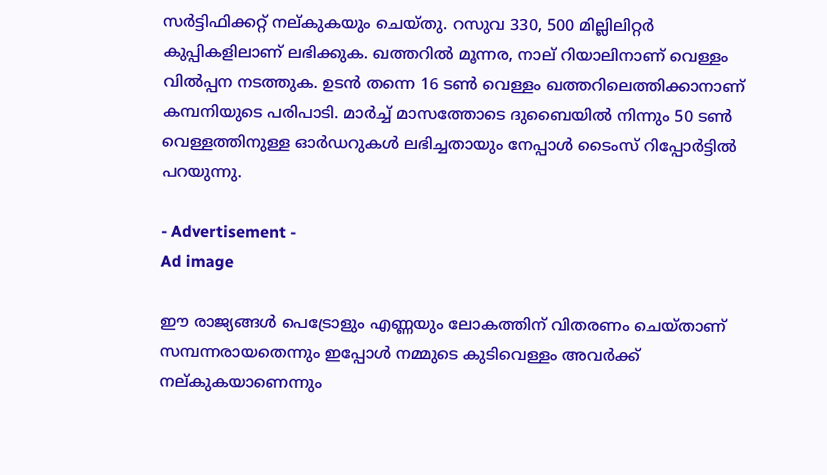സര്‍ട്ടിഫിക്കറ്റ് നല്കുകയും ചെയ്തു. റസുവ 330, 500 മില്ലിലിറ്റര്‍ കുപ്പികളിലാണ് ലഭിക്കുക. ഖത്തറില്‍ മൂന്നര, നാല് റിയാലിനാണ് വെള്ളം വില്‍പ്പന നടത്തുക. ഉടന്‍ തന്നെ 16 ടണ്‍ വെള്ളം ഖത്തറിലെത്തിക്കാനാണ് കമ്പനിയുടെ പരിപാടി. മാര്‍ച്ച് മാസത്തോടെ ദുബൈയില്‍ നിന്നും 50 ടണ്‍ വെള്ളത്തിനുള്ള ഓര്‍ഡറുകള്‍ ലഭിച്ചതായും നേപ്പാള്‍ ടൈംസ് റിപ്പോര്‍ട്ടില്‍ പറയുന്നു.

- Advertisement -
Ad image

ഈ രാജ്യങ്ങള്‍ പെട്രോളും എണ്ണയും ലോകത്തിന് വിതരണം ചെയ്താണ് സമ്പന്നരായതെന്നും ഇപ്പോള്‍ നമ്മുടെ കുടിവെള്ളം അവര്‍ക്ക് നല്കുകയാണെന്നും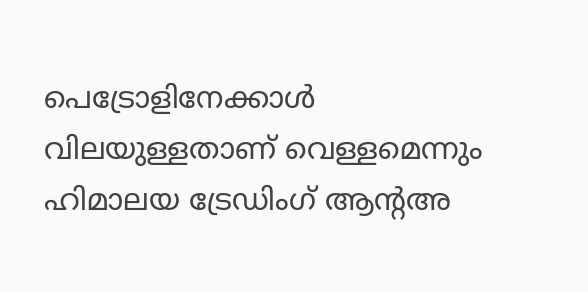പെട്രോളിനേക്കാള്‍ വിലയുള്ളതാണ് വെള്ളമെന്നും ഹിമാലയ ട്രേഡിംഗ് ആന്റഅ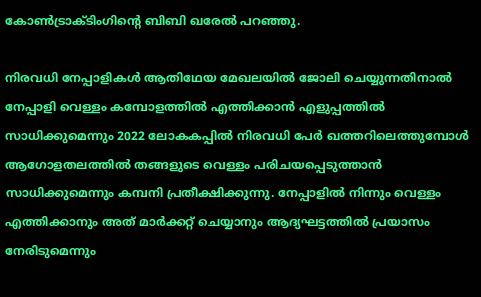കോണ്‍ട്രാക്ടിംഗിന്റെ ബിബി ഖരേല്‍ പറഞ്ഞു.

നിരവധി നേപ്പാളികള്‍ ആതിഥേയ മേഖലയില്‍ ജോലി ചെയ്യുന്നതിനാല്‍ നേപ്പാളി വെള്ളം കമ്പോളത്തില്‍ എത്തിക്കാന്‍ എളുപ്പത്തില്‍ സാധിക്കുമെന്നും 2022 ലോകകപ്പില്‍ നിരവധി പേര്‍ ഖത്തറിലെത്തുമ്പോള്‍ ആഗോളതലത്തില്‍ തങ്ങളുടെ വെള്ളം പരിചയപ്പെടുത്താന്‍ സാധിക്കുമെന്നും കമ്പനി പ്രതീക്ഷിക്കുന്നു. നേപ്പാളില്‍ നിന്നും വെള്ളം എത്തിക്കാനും അത് മാര്‍ക്കറ്റ് ചെയ്യാനും ആദ്യഘട്ടത്തില്‍ പ്രയാസം നേരിടുമെന്നും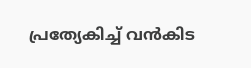പ്രത്യേകിച്ച് വന്‍കിട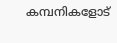കമ്പനികളോട്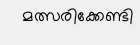മത്സരിക്കേണ്ടി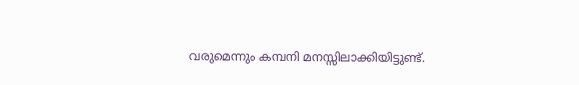വരുമെന്നും കമ്പനി മനസ്സിലാക്കിയിട്ടുണ്ട്.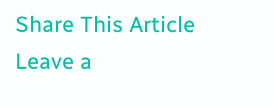Share This Article
Leave a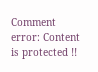Comment
error: Content is protected !!